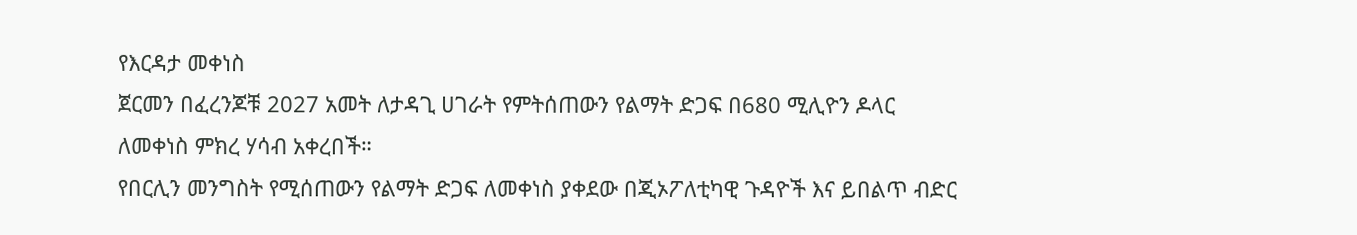የእርዳታ መቀነስ
ጀርመን በፈረንጆቹ 2027 አመት ለታዳጊ ሀገራት የምትሰጠውን የልማት ድጋፍ በ680 ሚሊዮን ዶላር ለመቀነስ ምክረ ሃሳብ አቀረበች።
የበርሊን መንግስት የሚሰጠውን የልማት ድጋፍ ለመቀነስ ያቀደው በጂኦፖለቲካዊ ጉዳዮች እና ይበልጥ ብድር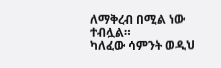ለማቅረብ በሚል ነው ተብሏል።
ካለፈው ሳምንት ወዲህ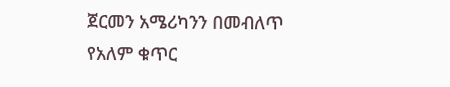ጀርመን አሜሪካንን በመብለጥ የአለም ቁጥር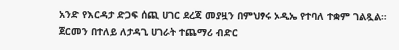አንድ የእርዳታ ድጋፍ ሰጪ ሀገር ደረጃ መያዟን በምህፃሩ ኦዲኤ የተባለ ተቋም ገልጿል።
ጀርመን በተለይ ለታዳጊ ሀገራት ተጨማሪ ብድር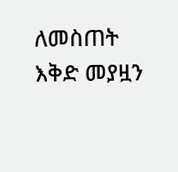ለመስጠት እቅድ መያዟን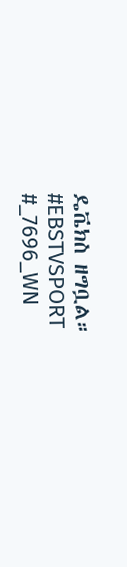ዴቬክስ ዘግቧል።
#EBSTVSPORT
#_7696_WN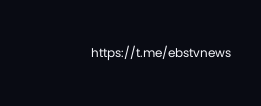https://t.me/ebstvnews